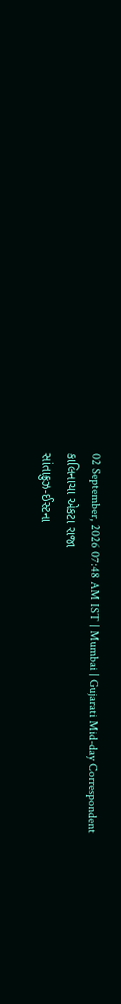02 September, 2026 07:48 AM IST | Mumbai | Gujarati Mid-day Correspondent
કાલિનાચા એકટા રાજા
સાંતાક્રુઝ-ઈસ્ટના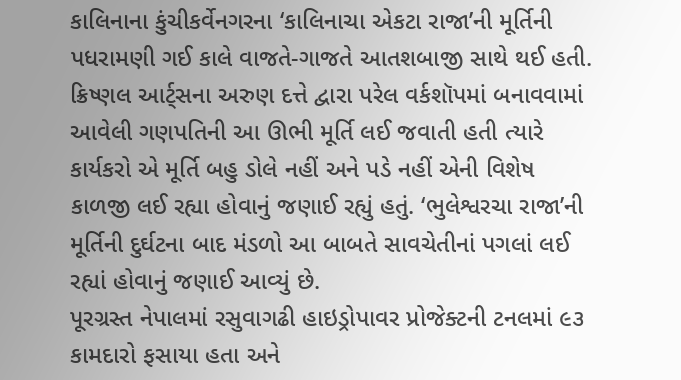કાલિનાના કુંચીકર્વેનગરના ‘કાલિનાચા એકટા રાજા’ની મૂર્તિની પધરામણી ગઈ કાલે વાજતે-ગાજતે આતશબાજી સાથે થઈ હતી. ક્રિષ્ણલ આર્ટ્સના અરુણ દત્તે દ્વારા પરેલ વર્કશૉપમાં બનાવવામાં આવેલી ગણપતિની આ ઊભી મૂર્તિ લઈ જવાતી હતી ત્યારે કાર્યકરો એ મૂર્તિ બહુ ડોલે નહીં અને પડે નહીં એની વિશેષ કાળજી લઈ રહ્યા હોવાનું જણાઈ રહ્યું હતું. ‘ભુલેશ્વરચા રાજા’ની મૂર્તિની દુર્ઘટના બાદ મંડળો આ બાબતે સાવચેતીનાં પગલાં લઈ રહ્યાં હોવાનું જણાઈ આવ્યું છે.
પૂરગ્રસ્ત નેપાલમાં રસુવાગઢી હાઇડ્રોપાવર પ્રોજેક્ટની ટનલમાં ૯૩ કામદારો ફસાયા હતા અને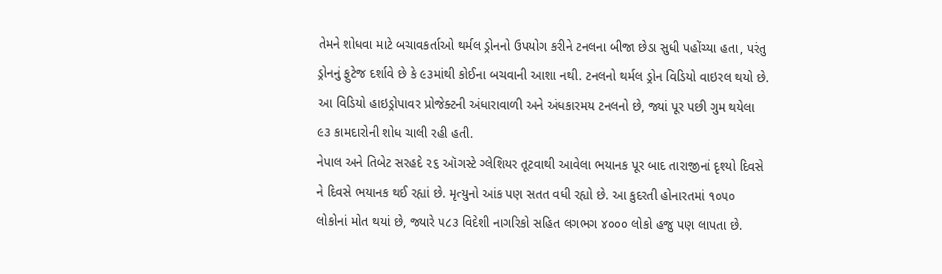તેમને શોધવા માટે બચાવકર્તાઓ થર્મલ ડ્રોનનો ઉપયોગ કરીને ટનલના બીજા છેડા સુધી પહોંચ્યા હતા, પરંતુ ડ્રોનનું ફુટેજ દર્શાવે છે કે ૯૩માંથી કોઈના બચવાની આશા નથી. ટનલનો થર્મલ ડ્રોન વિડિયો વાઇરલ થયો છે. આ વિડિયો હાઇડ્રોપાવર પ્રોજેક્ટની અંધારાવાળી અને અંધકારમય ટનલનો છે, જ્યાં પૂર પછી ગુમ થયેલા ૯૩ કામદારોની શોધ ચાલી રહી હતી.
નેપાલ અને તિબેટ સરહદે ૨૬ ઑગસ્ટે ગ્લેશિયર તૂટવાથી આવેલા ભયાનક પૂર બાદ તારાજીનાં દૃશ્યો દિવસે ને દિવસે ભયાનક થઈ રહ્યાં છે. મૃત્યુનો આંક પણ સતત વધી રહ્યો છે. આ કુદરતી હોનારતમાં ૧૦૫૦ લોકોનાં મોત થયાં છે, જ્યારે ૫૮૩ વિદેશી નાગરિકો સહિત લગભગ ૪૦૦૦ લોકો હજુ પણ લાપતા છે.